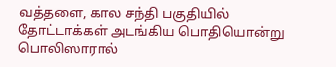வத்தளை, கால சந்தி பகுதியில் தோட்டாக்கள் அடங்கிய பொதியொன்று பொலிஸாரால்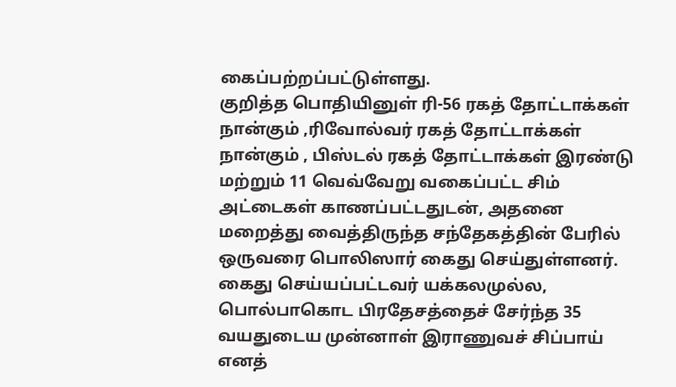கைப்பற்றப்பட்டுள்ளது.
குறித்த பொதியினுள் ரி-56 ரகத் தோட்டாக்கள் நான்கும் ,ரிவோல்வர் ரகத் தோட்டாக்கள் நான்கும் , பிஸ்டல் ரகத் தோட்டாக்கள் இரண்டு மற்றும் 11 வெவ்வேறு வகைப்பட்ட சிம் அட்டைகள் காணப்பட்டதுடன், அதனை மறைத்து வைத்திருந்த சந்தேகத்தின் பேரில் ஒருவரை பொலிஸார் கைது செய்துள்ளனர்.
கைது செய்யப்பட்டவர் யக்கலமுல்ல, பொல்பாகொட பிரதேசத்தைச் சேர்ந்த 35 வயதுடைய முன்னாள் இராணுவச் சிப்பாய் எனத்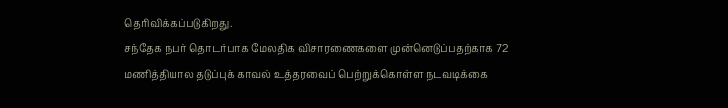தெரிவிக்கப்படுகிறது.
சந்தேக நபர் தொடர்பாக மேலதிக விசாரணைகளை முன்னெடுப்பதற்காக 72 மணித்தியால தடுப்புக் காவல் உத்தரவைப் பெற்றுக்கொள்ள நடவடிக்கை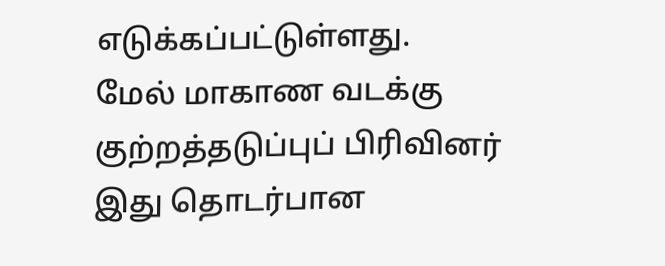எடுக்கப்பட்டுள்ளது.
மேல் மாகாண வடக்கு குற்றத்தடுப்புப் பிரிவினர் இது தொடர்பான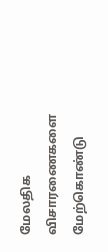மேலதிக விசாரணைகளை மேற்கொண்டு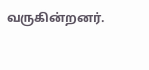வருகின்றனர்.